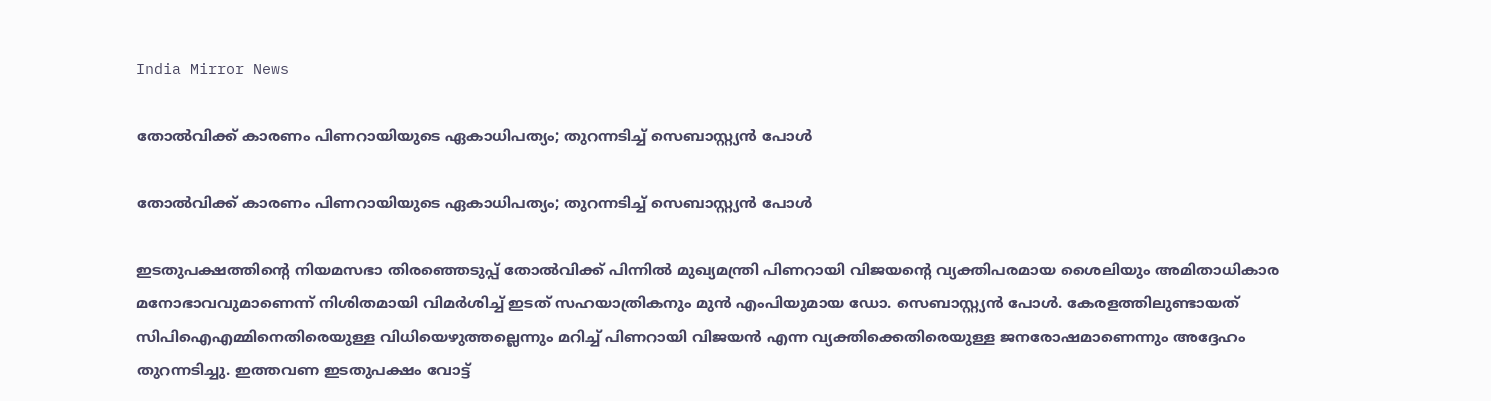India Mirror News

തോൽവിക്ക് കാരണം പിണറായിയുടെ ഏകാധിപത്യം; തുറന്നടിച്ച് സെബാസ്റ്റ്യൻ പോൾ

തോൽവിക്ക് കാരണം പിണറായിയുടെ ഏകാധിപത്യം; തുറന്നടിച്ച് സെബാസ്റ്റ്യൻ പോൾ

ഇടതുപക്ഷത്തിന്റെ നിയമസഭാ തിരഞ്ഞെടുപ്പ് തോൽവിക്ക് പിന്നിൽ മുഖ്യമന്ത്രി പിണറായി വിജയന്റെ വ്യക്തിപരമായ ശൈലിയും അമിതാധികാര മനോഭാവവുമാണെന്ന് നിശിതമായി വിമർശിച്ച് ഇടത് സഹയാത്രികനും മുൻ എംപിയുമായ ഡോ. സെബാസ്റ്റ്യൻ പോൾ. കേരളത്തിലുണ്ടായത് സിപിഐഎമ്മിനെതിരെയുള്ള വിധിയെഴുത്തല്ലെന്നും മറിച്ച് പിണറായി വിജയൻ എന്ന വ്യക്തിക്കെതിരെയുള്ള ജനരോഷമാണെന്നും അദ്ദേഹം തുറന്നടിച്ചു. ഇത്തവണ ഇടതുപക്ഷം വോട്ട്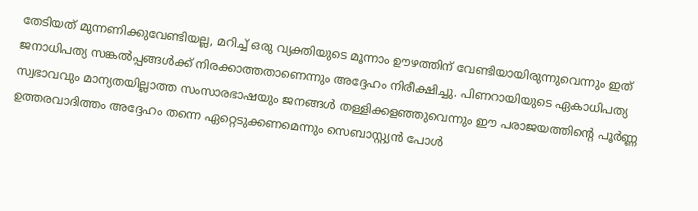തേടിയത് മുന്നണിക്കുവേണ്ടിയല്ല, മറിച്ച് ഒരു വ്യക്തിയുടെ മൂന്നാം ഊഴത്തിന് വേണ്ടിയായിരുന്നുവെന്നും ഇത് ജനാധിപത്യ സങ്കൽപ്പങ്ങൾക്ക് നിരക്കാത്തതാണെന്നും അദ്ദേഹം നിരീക്ഷിച്ചു. പിണറായിയുടെ ഏകാധിപത്യ സ്വഭാവവും മാന്യതയില്ലാത്ത സംസാരഭാഷയും ജനങ്ങൾ തള്ളിക്കളഞ്ഞുവെന്നും ഈ പരാജയത്തിന്റെ പൂർണ്ണ ഉത്തരവാദിത്തം അദ്ദേഹം തന്നെ ഏറ്റെടുക്കണമെന്നും സെബാസ്റ്റ്യൻ പോൾ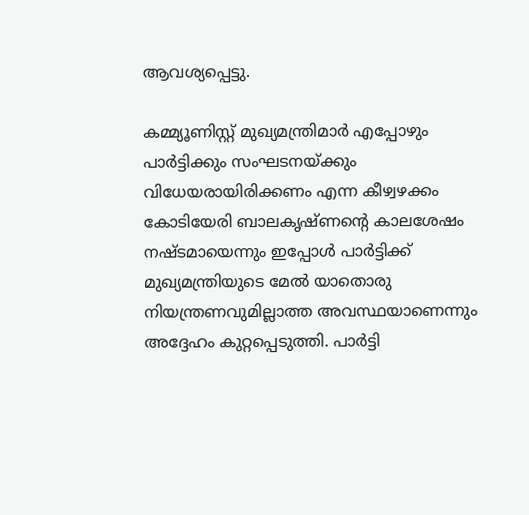ആവശ്യപ്പെട്ടു.

കമ്മ്യൂണിസ്റ്റ് മുഖ്യമന്ത്രിമാർ എപ്പോഴും പാർട്ടിക്കും സംഘടനയ്ക്കും വിധേയരായിരിക്കണം എന്ന കീഴ്വഴക്കം കോടിയേരി ബാലകൃഷ്ണന്റെ കാലശേഷം നഷ്ടമായെന്നും ഇപ്പോൾ പാർട്ടിക്ക് മുഖ്യമന്ത്രിയുടെ മേൽ യാതൊരു നിയന്ത്രണവുമില്ലാത്ത അവസ്ഥയാണെന്നും അദ്ദേഹം കുറ്റപ്പെടുത്തി. പാർട്ടി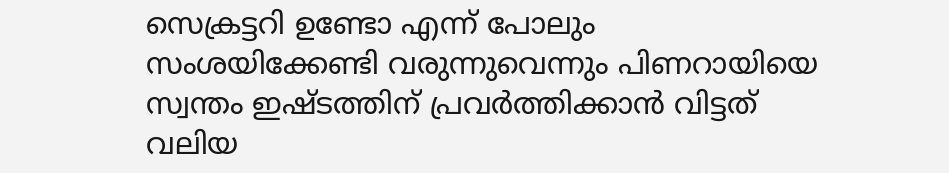സെക്രട്ടറി ഉണ്ടോ എന്ന് പോലും സംശയിക്കേണ്ടി വരുന്നുവെന്നും പിണറായിയെ സ്വന്തം ഇഷ്ടത്തിന് പ്രവർത്തിക്കാൻ വിട്ടത് വലിയ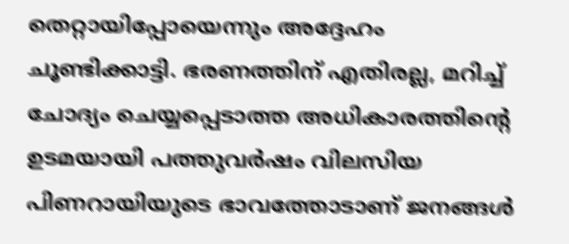തെറ്റായിപ്പോയെന്നും അദ്ദേഹം ചൂണ്ടിക്കാട്ടി. ഭരണത്തിന് എതിരല്ല, മറിച്ച് ചോദ്യം ചെയ്യപ്പെടാത്ത അധികാരത്തിന്റെ ഉടമയായി പത്തുവർഷം വിലസിയ പിണറായിയുടെ ഭാവത്തോടാണ് ജനങ്ങൾ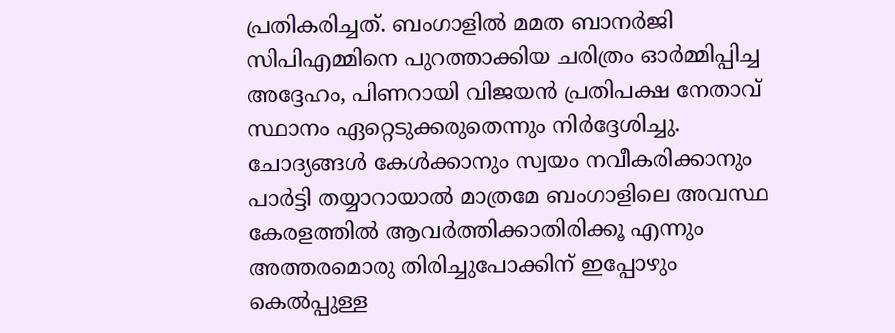പ്രതികരിച്ചത്. ബംഗാളിൽ മമത ബാനർജി സിപിഎമ്മിനെ പുറത്താക്കിയ ചരിത്രം ഓർമ്മിപ്പിച്ച അദ്ദേഹം, പിണറായി വിജയൻ പ്രതിപക്ഷ നേതാവ് സ്ഥാനം ഏറ്റെടുക്കരുതെന്നും നിർദ്ദേശിച്ചു. ചോദ്യങ്ങൾ കേൾക്കാനും സ്വയം നവീകരിക്കാനും പാർട്ടി തയ്യാറായാൽ മാത്രമേ ബംഗാളിലെ അവസ്ഥ കേരളത്തിൽ ആവർത്തിക്കാതിരിക്കൂ എന്നും അത്തരമൊരു തിരിച്ചുപോക്കിന് ഇപ്പോഴും കെൽപ്പുള്ള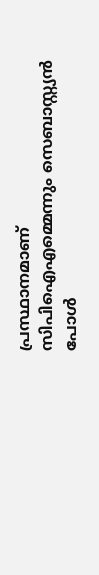പ്രസ്ഥാനമാണ് സിപിഐഎമ്മെന്നും സെബാസ്റ്റ്യൻ പോൾ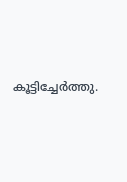കൂട്ടിച്ചേർത്തു.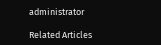administrator

Related Articles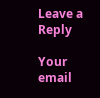Leave a Reply

Your email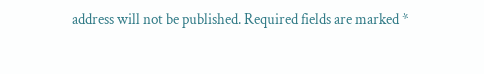address will not be published. Required fields are marked *